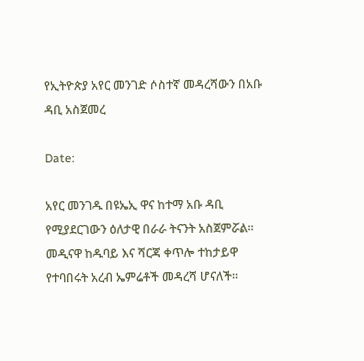የኢትዮጵያ አየር መንገድ ሶስተኛ መዳረሻውን በአቡ ዳቢ አስጀመረ

Date:

አየር መንገዱ በዩኤኢ ዋና ከተማ አቡ ዳቢ የሚያደርገውን ዕለታዊ በራራ ትናንት አስጀምሯል፡፡ መዲናዋ ከዱባይ እና ሻርጃ ቀጥሎ ተከታይዋ የተባበሩት አረብ ኤምሬቶች መዳረሻ ሆናለች፡፡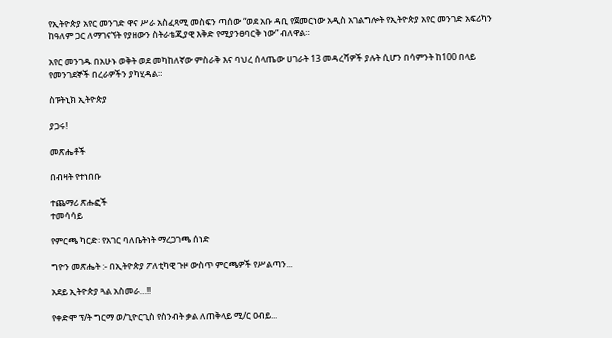የኢትዮጵያ አየር መንገድ ዋና ሥራ አስፈጻሚ መስፍን ጣሰው “ወደ አቡ ዳቢ የጀመርነው አዲስ አገልግሎት የኢትዮጵያ አየር መንገድ አፍሪካን ከዓለም ጋር ለማገናኘት የያዘውን ስትራቴጂያዊ እቅድ የሚያንፀባርቅ ነው” ብለዋል።

አየር መንገዱ በአሁኑ ወቅት ወደ መካከለኛው ምስራቅ እና ባህረ ሰላጤው ሀገራት 13 መዳረሻዎች ያሉት ሲሆን በሳምንት ከ100 በላይ የመንገደኞች በረራዎችን ያካሂዳል።

ስፑትኒክ ኢትዮጵያ

ያጋሩ!

መጽሔቶች

በብዛት የተነበቡ

ተጨማሪ ጽሑፎች
ተመሳሳይ

የምርጫ ካርድ፡ የአገር ባለቤትነት ማረጋገጫ ሰነድ

ግዮን መጽሔት :- በኢትዮጵያ ፖለቲካዊ ጉዞ ውስጥ ምርጫዎች የሥልጣን...

አደይ ኢትዮጵያ ጓል አስመራ…!!

የቀድሞ ፕ/ት ግርማ ወ/ጊዮርጊስ የስንብት ቃል ለጠቅላይ ሚ/ር ዐብይ...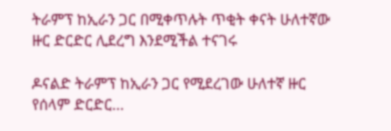ትራምፕ ከኢራን ጋር በሚቀጥሉት ጥቂት ቀናት ሁለተኛው ዙር ድርድር ሊደረግ እንደሚችል ተናገሩ

ዶናልድ ትራምፕ ከኢራን ጋር የሚደረገው ሁለተኛ ዙር የሰላም ድርድር...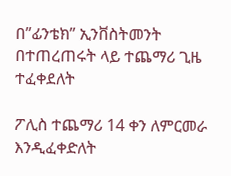በ”ፊንቴክ” ኢንቨስትመንት በተጠረጠሩት ላይ ተጨማሪ ጊዜ ተፈቀደለት

ፖሊስ ተጨማሪ 14 ቀን ለምርመራ እንዲፈቀድለት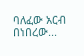ባለፈው አርብ በነበረው...